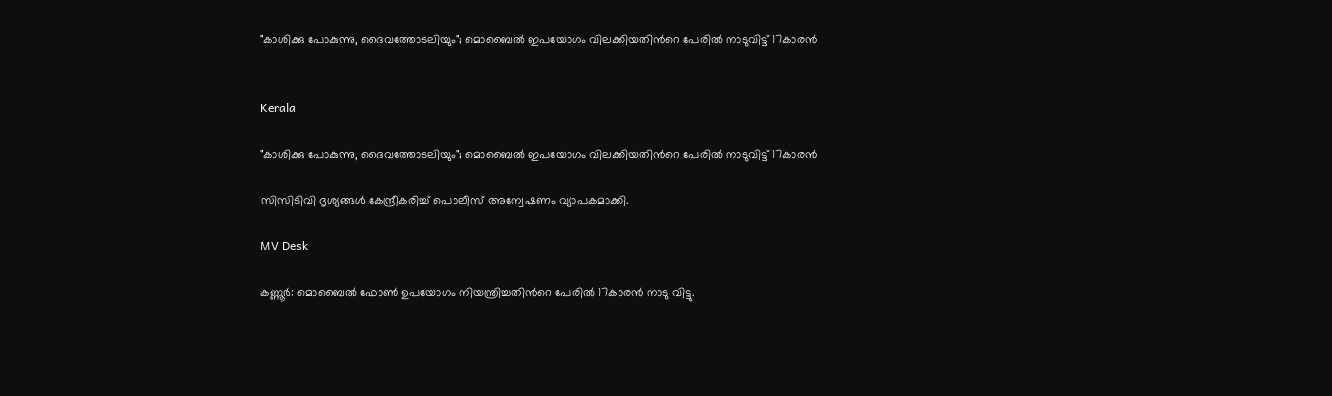"കാശിക്കു പോകുന്നു, ദൈവത്തോടലിയും"; മൊബൈൽ ഇപയോഗം വിലക്കിയതിന്‍റെ പേരിൽ നാടുവിട്ട് 17കാരൻ


Kerala

"കാശിക്കു പോകുന്നു, ദൈവത്തോടലിയും"; മൊബൈൽ ഇപയോഗം വിലക്കിയതിന്‍റെ പേരിൽ നാടുവിട്ട് 17കാരൻ

സിസിടിവി ദൃശ്യങ്ങൾ കേന്ദ്രീകരിച്ച് പൊലീസ് അന്വേഷണം വ്യാപകമാക്കി.

MV Desk

കണ്ണൂർ: മൊബൈൽ ഫോൺ ഉപയോഗം നിയന്ത്രിച്ചതിന്‍റെ പേരിൽ 17കാരൻ നാടു വിട്ടു.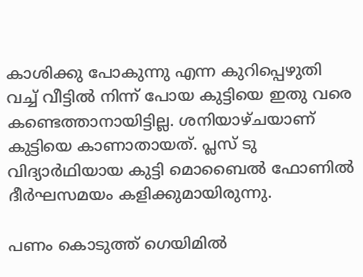കാശിക്കു പോകുന്നു എന്ന കുറിപ്പെഴുതി വച്ച് വീട്ടിൽ നിന്ന് പോയ കുട്ടിയെ ഇതു വരെ കണ്ടെത്താനായിട്ടില്ല. ശനിയാഴ്ചയാണ് കുട്ടിയെ കാണാതായത്. പ്ലസ് ടു വിദ്യാർഥിയായ കുട്ടി മൊബൈൽ ഫോണിൽ ദീർഘസമയം കളിക്കുമായിരുന്നു.

പണം കൊടുത്ത് ഗെയിമിൽ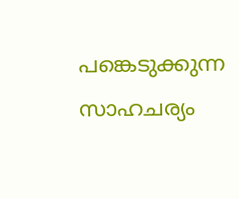പങ്കെടുക്കുന്ന സാഹചര്യം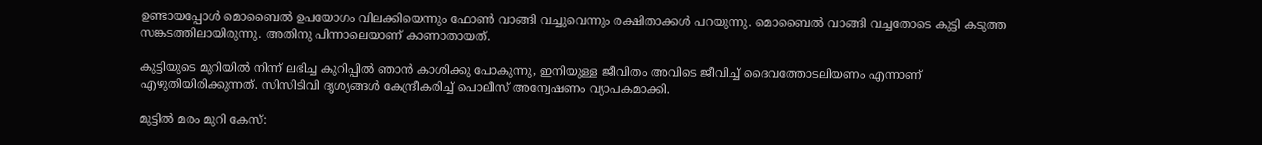ഉണ്ടായപ്പോൾ മൊബൈൽ ഉപയോഗം വിലക്കിയെന്നും ഫോൺ വാങ്ങി വച്ചുവെന്നും രക്ഷിതാക്കൾ പറയുന്നു. മൊബൈൽ വാങ്ങി വച്ചതോടെ കുട്ടി കടുത്ത സങ്കടത്തിലായിരുന്നു. അതിനു പിന്നാലെയാണ് കാണാതായത്.

കുട്ടിയുടെ മുറിയിൽ നിന്ന് ലഭിച്ച കുറിപ്പിൽ ഞാൻ കാശിക്കു പോകുന്നു, ഇനിയുള്ള ജീവിതം അവിടെ ജീവിച്ച് ദൈവത്തോടലിയണം എന്നാണ് എഴുതിയിരിക്കുന്നത്. സിസിടിവി ദൃശ്യങ്ങൾ കേന്ദ്രീകരിച്ച് പൊലീസ് അന്വേഷണം വ്യാപകമാക്കി.

മുട്ടിൽ മരം മുറി കേസ്: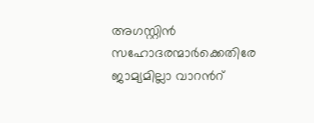അഗസ്റ്റിൻ സഹോദരന്മാർക്കെതിരേ ജാമ്യമില്ലാ വാറന്‍റ്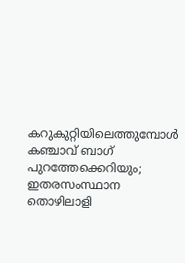കറുകുറ്റിയിലെത്തുമ്പോൾ കഞ്ചാവ് ബാഗ് പുറത്തേക്കെറിയും; ഇതരസംസ്ഥാന തൊഴിലാളി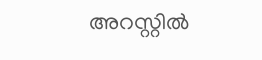അറസ്റ്റിൽ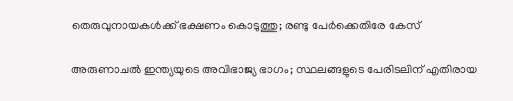തെരുവുനായകൾക്ക് ഭക്ഷണം കൊടുത്തു; രണ്ടു പേർക്കെതിരേ കേസ്

അരുണാചൽ ഇന്ത്യയുടെ അവിഭാജ്യ ഭാഗം; സ്ഥലങ്ങളുടെ പേരിടലിന് എതിരായ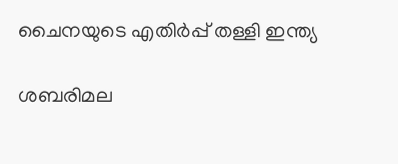ചൈനയുടെ എതിർപ്പ് തള്ളി ഇന്ത്യ

ശബരിമല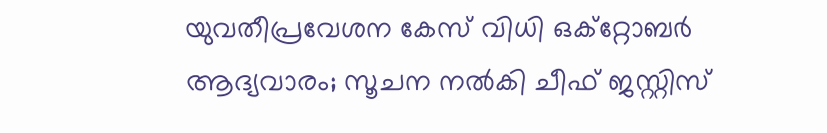യുവതീപ്രവേശന കേസ് വിധി ഒക്റ്റോബർ ആദ്യവാരം; സൂചന നൽകി ചീഫ് ജസ്റ്റിസ്